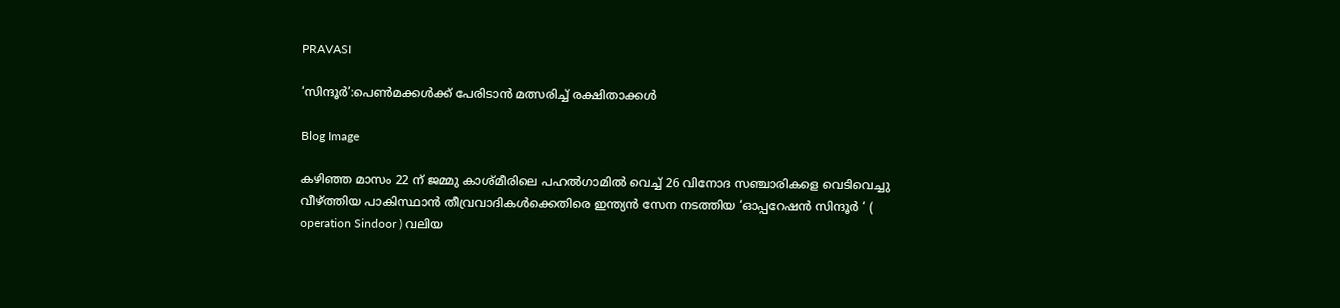PRAVASI

‘സിന്ദൂര്‍’:പെണ്‍മക്കള്‍ക്ക് പേരിടാന്‍ മത്സരിച്ച് രക്ഷിതാക്കള്‍

Blog Image

കഴിഞ്ഞ മാസം 22 ന് ജമ്മു കാശ്മീരിലെ പഹല്‍ഗാമില്‍ വെച്ച് 26 വിനോദ സഞ്ചാരികളെ വെടിവെച്ചു വീഴ്ത്തിയ പാകിസ്ഥാന്‍ തീവ്രവാദികള്‍ക്കെതിരെ ഇന്ത്യന്‍ സേന നടത്തിയ ‘ഓപ്പറേഷന്‍ സിന്ദൂര്‍ ‘ ( operation Sindoor ) വലിയ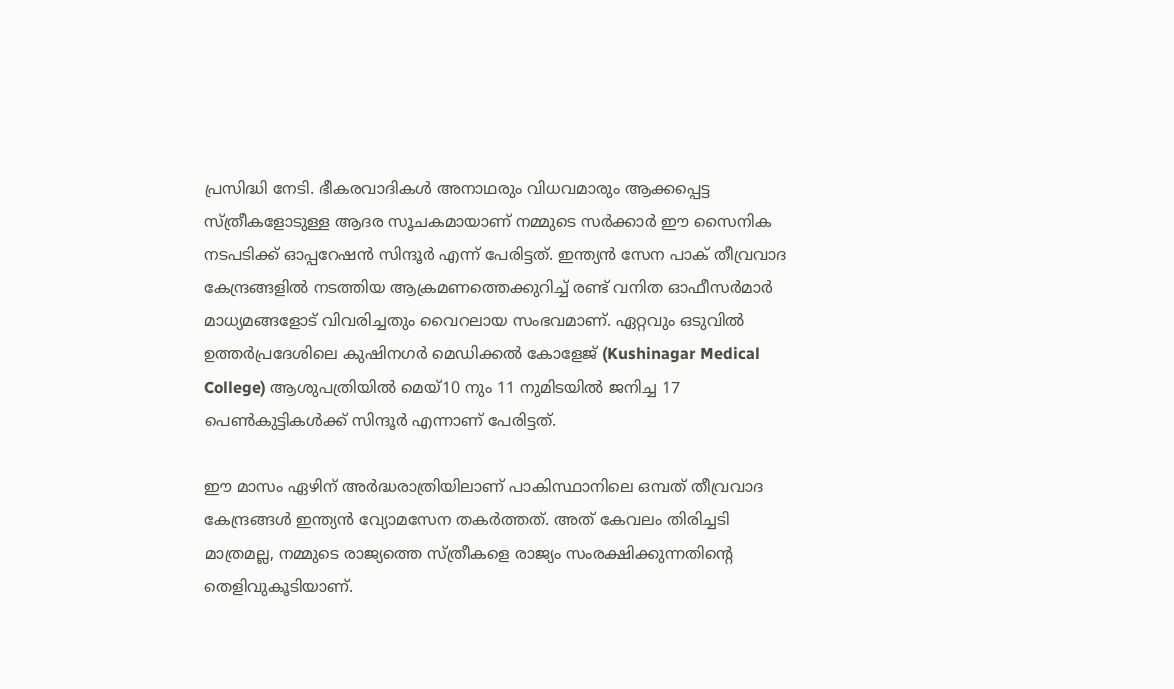പ്രസിദ്ധി നേടി. ഭീകരവാദികള്‍ അനാഥരും വിധവമാരും ആക്കപ്പെട്ട സ്ത്രീകളോടുള്ള ആദര സൂചകമായാണ് നമ്മുടെ സര്‍ക്കാര്‍ ഈ സൈനിക നടപടിക്ക് ഓപ്പറേഷന്‍ സിന്ദൂര്‍ എന്ന് പേരിട്ടത്. ഇന്ത്യന്‍ സേന പാക് തീവ്രവാദ കേന്ദ്രങ്ങളില്‍ നടത്തിയ ആക്രമണത്തെക്കുറിച്ച് രണ്ട് വനിത ഓഫീസര്‍മാര്‍ മാധ്യമങ്ങളോട് വിവരിച്ചതും വൈറലായ സംഭവമാണ്. ഏറ്റവും ഒടുവില്‍ ഉത്തര്‍പ്രദേശിലെ കുഷിനഗര്‍ മെഡിക്കല്‍ കോളേജ് (Kushinagar Medical College) ആശുപത്രിയില്‍ മെയ്10 നും 11 നുമിടയില്‍ ജനിച്ച 17 പെണ്‍കുട്ടികള്‍ക്ക് സിന്ദൂര്‍ എന്നാണ് പേരിട്ടത്.

ഈ മാസം ഏഴിന് അര്‍ദ്ധരാത്രിയിലാണ് പാകിസ്ഥാനിലെ ഒമ്പത് തീവ്രവാദ കേന്ദ്രങ്ങള്‍ ഇന്ത്യന്‍ വ്യോമസേന തകര്‍ത്തത്. അത് കേവലം തിരിച്ചടി മാത്രമല്ല, നമ്മുടെ രാജ്യത്തെ സ്ത്രീകളെ രാജ്യം സംരക്ഷിക്കുന്നതിന്റെ തെളിവുകൂടിയാണ്.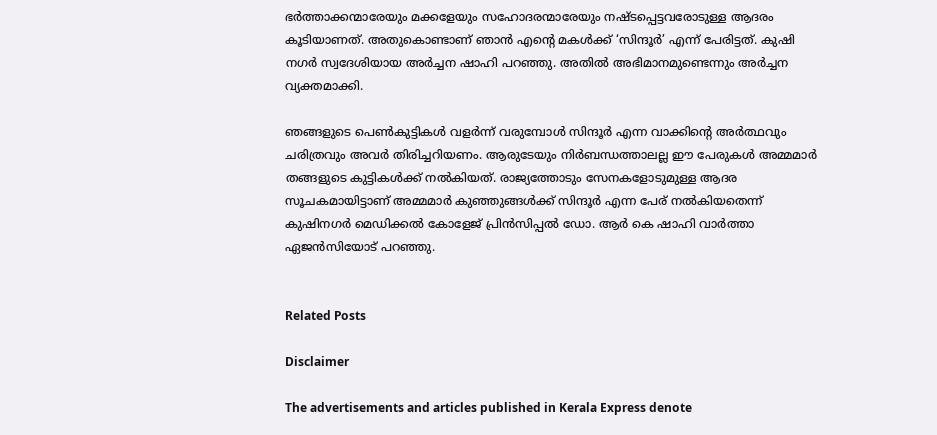ഭര്‍ത്താക്കന്മാരേയും മക്കളേയും സഹോദരന്മാരേയും നഷ്ടപ്പെട്ടവരോടുള്ള ആദരം കൂടിയാണത്. അതുകൊണ്ടാണ് ഞാന്‍ എന്റെ മകള്‍ക്ക് ‘സിന്ദൂര്‍’ എന്ന് പേരിട്ടത്. കുഷി നഗര്‍ സ്വദേശിയായ അര്‍ച്ചന ഷാഹി പറഞ്ഞു. അതില്‍ അഭിമാനമുണ്ടെന്നും അര്‍ച്ചന വ്യക്തമാക്കി.

ഞങ്ങളുടെ പെണ്‍കുട്ടികള്‍ വളര്‍ന്ന് വരുമ്പോള്‍ സിന്ദൂര്‍ എന്ന വാക്കിന്റെ അര്‍ത്ഥവും ചരിത്രവും അവര്‍ തിരിച്ചറിയണം. ആരുടേയും നിര്‍ബന്ധത്താലല്ല ഈ പേരുകള്‍ അമ്മമാര്‍ തങ്ങളുടെ കുട്ടികള്‍ക്ക് നല്‍കിയത്. രാജ്യത്തോടും സേനകളോടുമുള്ള ആദര സൂചകമായിട്ടാണ് അമ്മമാര്‍ കുഞ്ഞുങ്ങള്‍ക്ക് സിന്ദൂര്‍ എന്ന പേര് നല്‍കിയതെന്ന് കുഷിനഗര്‍ മെഡിക്കല്‍ കോളേജ് പ്രിന്‍സിപ്പല്‍ ഡോ. ആര്‍ കെ ഷാഹി വാര്‍ത്താ ഏജന്‍സിയോട് പറഞ്ഞു.


Related Posts

Disclaimer

The advertisements and articles published in Kerala Express denote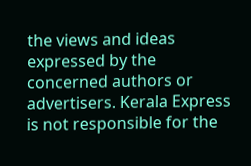the views and ideas expressed by the concerned authors or advertisers. Kerala Express is not responsible for the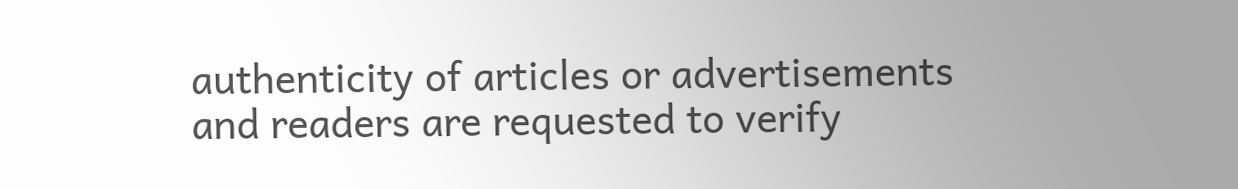authenticity of articles or advertisements and readers are requested to verify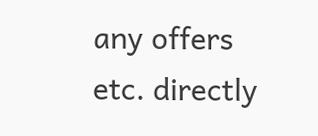any offers etc. directly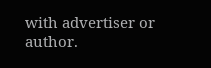with advertiser or author.